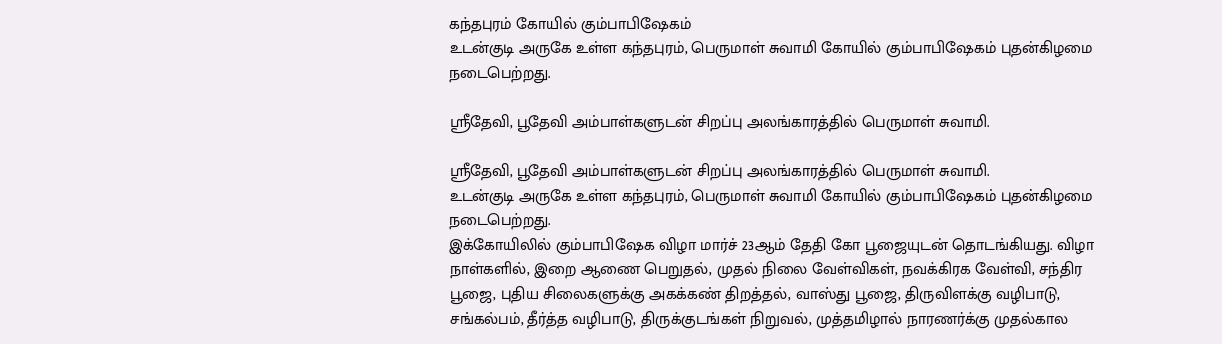கந்தபுரம் கோயில் கும்பாபிஷேகம்
உடன்குடி அருகே உள்ள கந்தபுரம், பெருமாள் சுவாமி கோயில் கும்பாபிஷேகம் புதன்கிழமை நடைபெற்றது.

ஸ்ரீதேவி, பூதேவி அம்பாள்களுடன் சிறப்பு அலங்காரத்தில் பெருமாள் சுவாமி.

ஸ்ரீதேவி, பூதேவி அம்பாள்களுடன் சிறப்பு அலங்காரத்தில் பெருமாள் சுவாமி.
உடன்குடி அருகே உள்ள கந்தபுரம், பெருமாள் சுவாமி கோயில் கும்பாபிஷேகம் புதன்கிழமை நடைபெற்றது.
இக்கோயிலில் கும்பாபிஷேக விழா மார்ச் 23ஆம் தேதி கோ பூஜையுடன் தொடங்கியது. விழா நாள்களில், இறை ஆணை பெறுதல், முதல் நிலை வேள்விகள், நவக்கிரக வேள்வி, சந்திர பூஜை, புதிய சிலைகளுக்கு அகக்கண் திறத்தல், வாஸ்து பூஜை, திருவிளக்கு வழிபாடு, சங்கல்பம், தீர்த்த வழிபாடு, திருக்குடங்கள் நிறுவல், முத்தமிழால் நாரணர்க்கு முதல்கால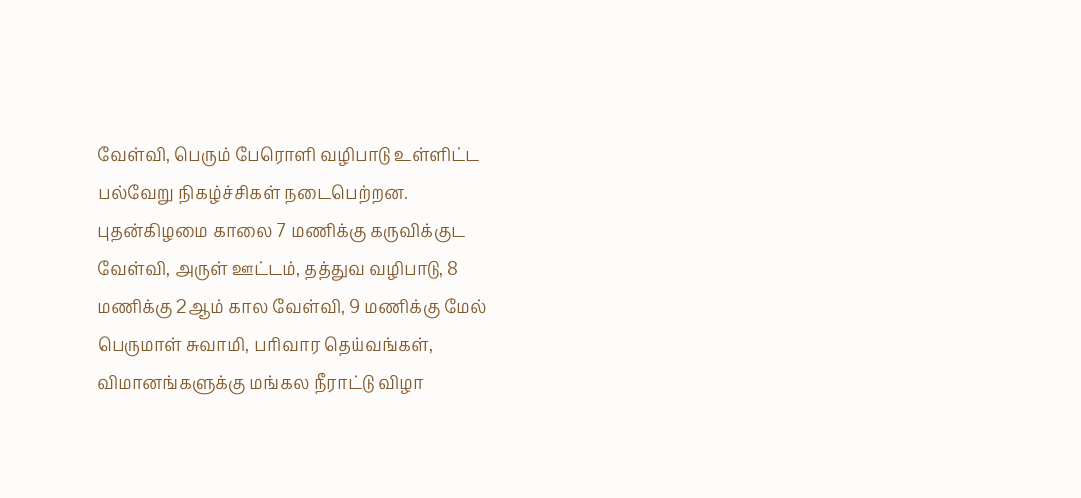வேள்வி, பெரும் பேரொளி வழிபாடு உள்ளிட்ட பல்வேறு நிகழ்ச்சிகள் நடைபெற்றன.
புதன்கிழமை காலை 7 மணிக்கு கருவிக்குட வேள்வி, அருள் ஊட்டம், தத்துவ வழிபாடு, 8 மணிக்கு 2ஆம் கால வேள்வி, 9 மணிக்கு மேல் பெருமாள் சுவாமி, பரிவார தெய்வங்கள், விமானங்களுக்கு மங்கல நீராட்டு விழா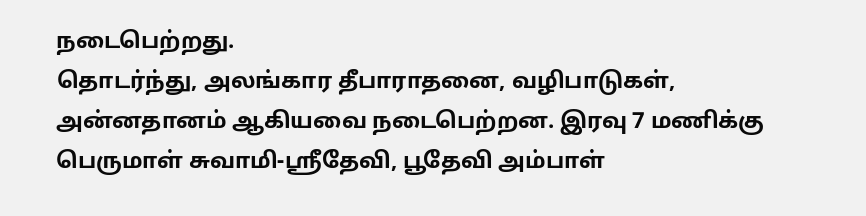நடைபெற்றது.
தொடர்ந்து, அலங்கார தீபாராதனை, வழிபாடுகள், அன்னதானம் ஆகியவை நடைபெற்றன. இரவு 7 மணிக்கு பெருமாள் சுவாமி-ஸ்ரீதேவி, பூதேவி அம்பாள்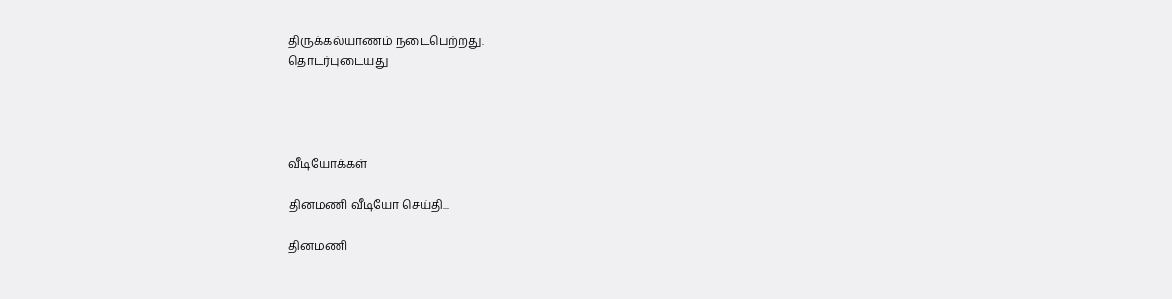திருக்கல்யாணம் நடைபெற்றது.
தொடர்புடையது




வீடியோக்கள்

தினமணி வீடியோ செய்தி...

தினமணி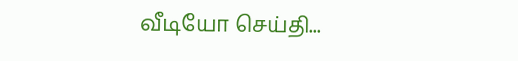வீடியோ செய்தி...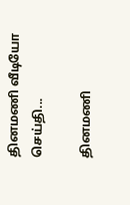தினமணி வீடியோ செய்தி...

தினமணி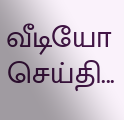வீடியோ செய்தி...